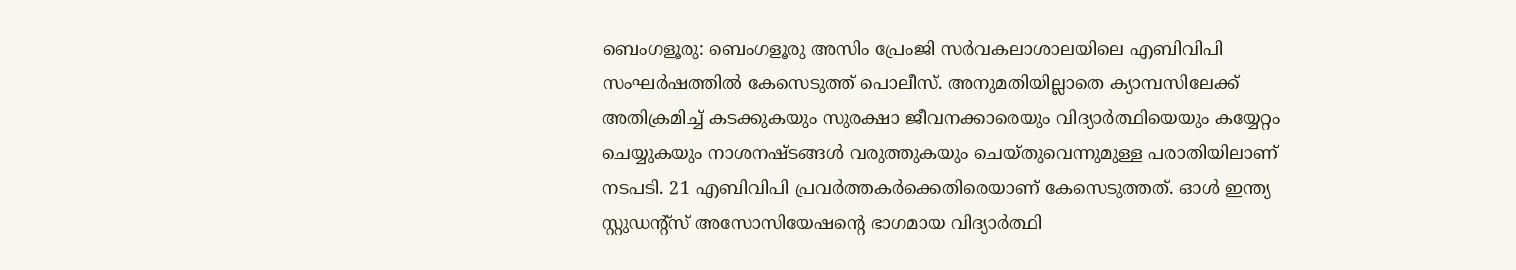ബെംഗളൂരു: ബെംഗളൂരു അസിം പ്രേംജി സർവകലാശാലയിലെ എബിവിപി സംഘർഷത്തിൽ കേസെടുത്ത് പൊലീസ്. അനുമതിയില്ലാതെ ക്യാമ്പസിലേക്ക് അതിക്രമിച്ച് കടക്കുകയും സുരക്ഷാ ജീവനക്കാരെയും വിദ്യാർത്ഥിയെയും കയ്യേറ്റം ചെയ്യുകയും നാശനഷ്ടങ്ങൾ വരുത്തുകയും ചെയ്തുവെന്നുമുള്ള പരാതിയിലാണ് നടപടി. 21 എബിവിപി പ്രവർത്തകർക്കെതിരെയാണ് കേസെടുത്തത്. ഓൾ ഇന്ത്യ സ്റ്റുഡന്റ്സ് അസോസിയേഷന്റെ ഭാഗമായ വിദ്യാർത്ഥി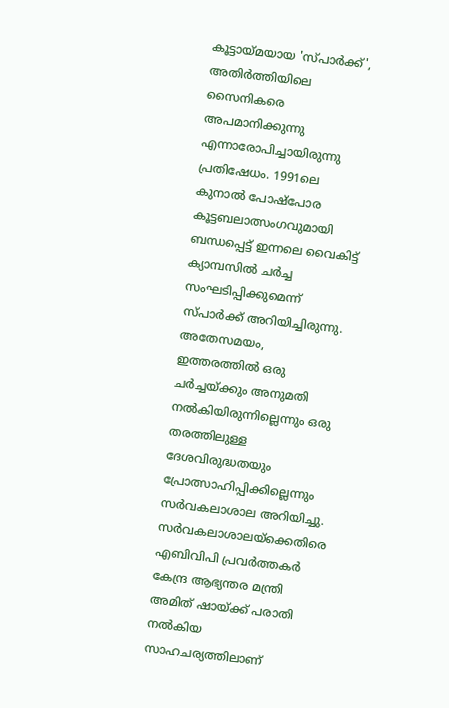കൂട്ടായ്മയായ 'സ്പാർക്ക്', അതിർത്തിയിലെ സൈനികരെ അപമാനിക്കുന്നു എന്നാരോപിച്ചായിരുന്നു പ്രതിഷേധം. 1991ലെ കുനാൽ പോഷ്പോര കൂട്ടബലാത്സംഗവുമായി ബന്ധപ്പെട്ട് ഇന്നലെ വൈകിട്ട് ക്യാമ്പസിൽ ചർച്ച സംഘടിപ്പിക്കുമെന്ന് സ്പാർക്ക് അറിയിച്ചിരുന്നു. അതേസമയം, ഇത്തരത്തിൽ ഒരു ചർച്ചയ്ക്കും അനുമതി നൽകിയിരുന്നില്ലെന്നും ഒരു തരത്തിലുള്ള ദേശവിരുദ്ധതയും പ്രോത്സാഹിപ്പിക്കില്ലെന്നും സർവകലാശാല അറിയിച്ചു. സർവകലാശാലയ്ക്കെതിരെ എബിവിപി പ്രവർത്തകർ കേന്ദ്ര ആഭ്യന്തര മന്ത്രി അമിത് ഷായ്ക്ക് പരാതി നൽകിയ സാഹചര്യത്തിലാണ്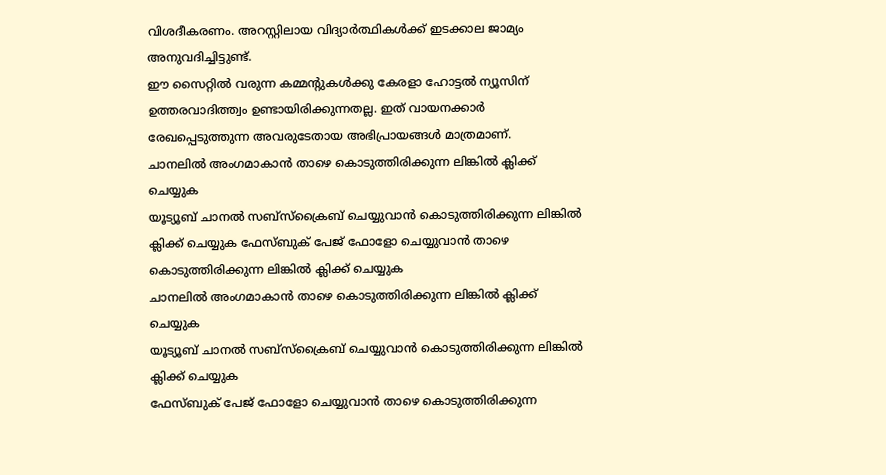വിശദീകരണം. അറസ്റ്റിലായ വിദ്യാർത്ഥികൾക്ക് ഇടക്കാല ജാമ്യം അനുവദിച്ചിട്ടുണ്ട്.
ഈ സൈറ്റിൽ വരുന്ന കമ്മന്റുകൾക്കു കേരളാ ഹോട്ടൽ ന്യൂസിന് ഉത്തരവാദിത്ത്വം ഉണ്ടായിരിക്കുന്നതല്ല. ഇത് വായനക്കാർ രേഖപ്പെടുത്തുന്ന അവരുടേതായ അഭിപ്രായങ്ങൾ മാത്രമാണ്.
ചാനലിൽ അംഗമാകാൻ താഴെ കൊടുത്തിരിക്കുന്ന ലിങ്കിൽ ക്ലിക്ക് ചെയ്യുക
യൂട്യൂബ് ചാനൽ സബ്സ്ക്രൈബ് ചെയ്യുവാൻ കൊടുത്തിരിക്കുന്ന ലിങ്കിൽ ക്ലിക്ക് ചെയ്യുക ഫേസ്ബുക് പേജ് ഫോളോ ചെയ്യുവാൻ താഴെ കൊടുത്തിരിക്കുന്ന ലിങ്കിൽ ക്ലിക്ക് ചെയ്യുക
ചാനലിൽ അംഗമാകാൻ താഴെ കൊടുത്തിരിക്കുന്ന ലിങ്കിൽ ക്ലിക്ക് ചെയ്യുക
യൂട്യൂബ് ചാനൽ സബ്സ്ക്രൈബ് ചെയ്യുവാൻ കൊടുത്തിരിക്കുന്ന ലിങ്കിൽ ക്ലിക്ക് ചെയ്യുക
ഫേസ്ബുക് പേജ് ഫോളോ ചെയ്യുവാൻ താഴെ കൊടുത്തിരിക്കുന്ന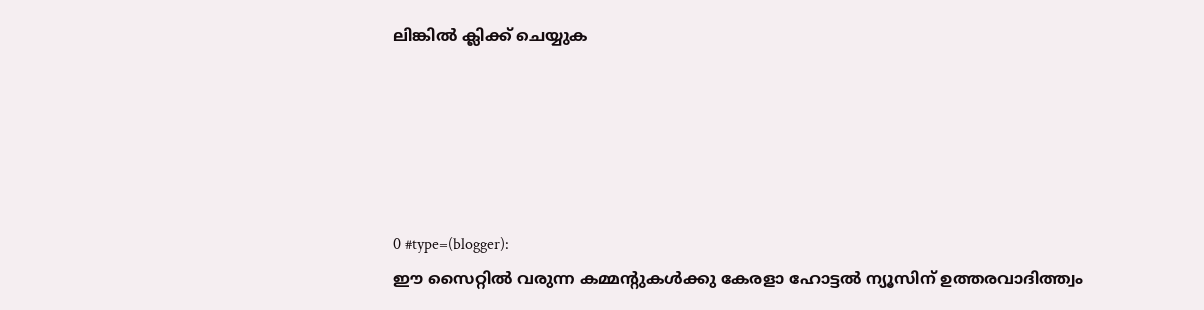ലിങ്കിൽ ക്ലിക്ക് ചെയ്യുക





0 #type=(blogger):
ഈ സൈറ്റിൽ വരുന്ന കമ്മന്റുകൾക്കു കേരളാ ഹോട്ടൽ ന്യൂസിന് ഉത്തരവാദിത്ത്വം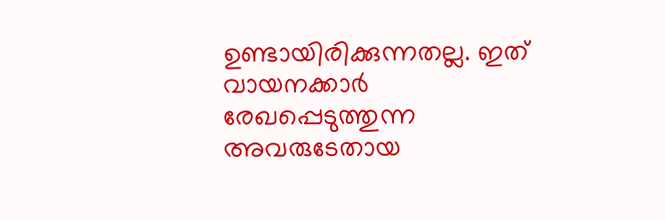ഉണ്ടായിരിക്കുന്നതല്ല. ഇത് വായനക്കാർ രേഖപ്പെടുത്തുന്ന അവരുടേതായ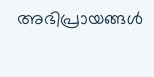അഭിപ്രായങ്ങൾ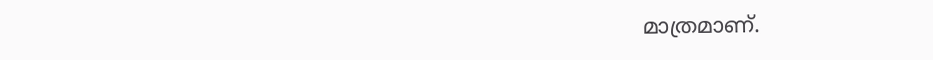മാത്രമാണ്.